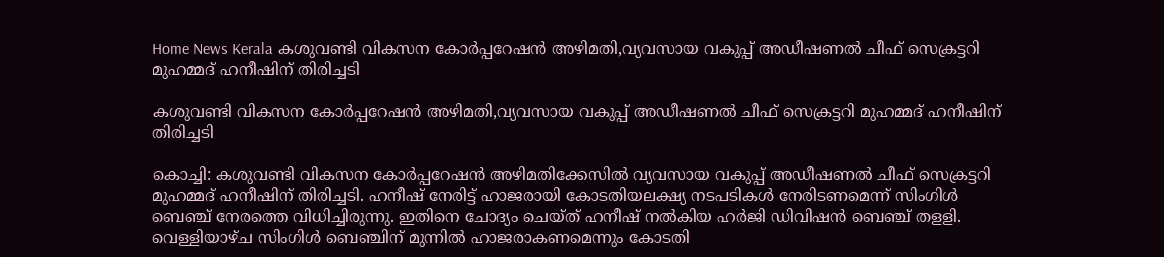Home News Kerala കശുവണ്ടി വികസന കോര്‍പ്പറേഷന്‍ അഴിമതി,വ്യവസായ വകുപ്പ് അഡീഷണല്‍ ചീഫ് സെക്രട്ടറി മുഹമ്മദ് ഹനീഷിന് തിരിച്ചടി

കശുവണ്ടി വികസന കോര്‍പ്പറേഷന്‍ അഴിമതി,വ്യവസായ വകുപ്പ് അഡീഷണല്‍ ചീഫ് സെക്രട്ടറി മുഹമ്മദ് ഹനീഷിന് തിരിച്ചടി

കൊച്ചി: കശുവണ്ടി വികസന കോര്‍പ്പറേഷന്‍ അഴിമതിക്കേസില്‍ വ്യവസായ വകുപ്പ് അഡീഷണല്‍ ചീഫ് സെക്രട്ടറി മുഹമ്മദ് ഹനീഷിന് തിരിച്ചടി. ഹനീഷ് നേരിട്ട് ഹാജരായി കോടതിയലക്ഷ്യ നടപടികള്‍ നേരിടണമെന്ന് സിംഗിള്‍ ബെഞ്ച് നേരത്തെ വിധിച്ചിരുന്നു. ഇതിനെ ചോദ്യം ചെയ്ത് ഹനീഷ് നല്‍കിയ ഹര്‍ജി ഡിവിഷന്‍ ബെഞ്ച് തളളി. വെള്ളിയാഴ്ച സിംഗിള്‍ ബെഞ്ചിന് മുന്നില്‍ ഹാജരാകണമെന്നും കോടതി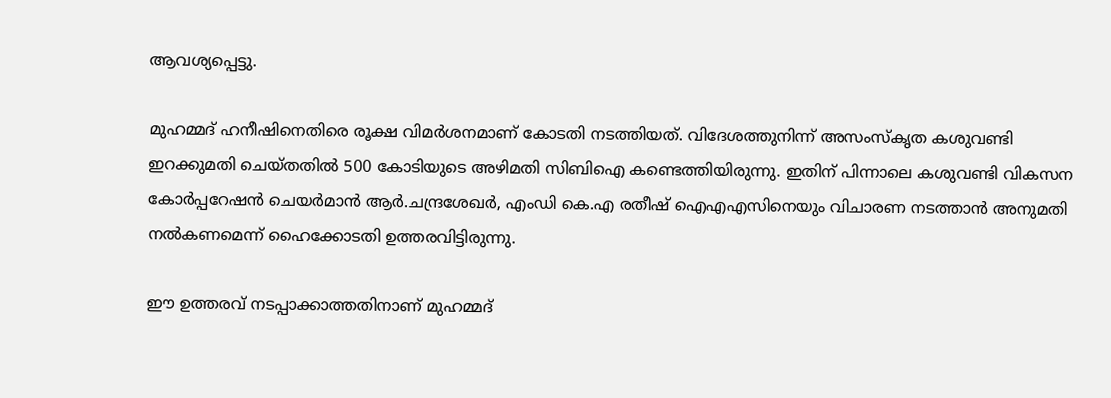ആവശ്യപ്പെട്ടു.

മുഹമ്മദ് ഹനീഷിനെതിരെ രൂക്ഷ വിമര്‍ശനമാണ് കോടതി നടത്തിയത്. വിദേശത്തുനിന്ന് അസംസ്‌കൃത കശുവണ്ടി ഇറക്കുമതി ചെയ്തതില്‍ 500 കോടിയുടെ അഴിമതി സിബിഐ കണ്ടെത്തിയിരുന്നു. ഇതിന് പിന്നാലെ കശുവണ്ടി വികസന കോര്‍പ്പറേഷന്‍ ചെയര്‍മാന്‍ ആര്‍.ചന്ദ്രശേഖര്‍, എംഡി കെ.എ രതീഷ് ഐഎഎസിനെയും വിചാരണ നടത്താന്‍ അനുമതി നല്‍കണമെന്ന് ഹൈക്കോടതി ഉത്തരവിട്ടിരുന്നു.

ഈ ഉത്തരവ് നടപ്പാക്കാത്തതിനാണ് മുഹമ്മദ്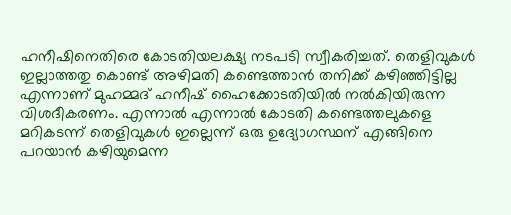ഹനീഷിനെതിരെ കോടതിയലക്ഷ്യ നടപടി സ്വീകരിച്ചത്. തെളിവുകള്‍ ഇല്ലാത്തതു കൊണ്ട് അഴിമതി കണ്ടെത്താന്‍ തനിക്ക് കഴിഞ്ഞിട്ടില്ല എന്നാണ് മുഹമ്മദ് ഹനീഷ് ഹൈക്കോടതിയില്‍ നല്‍കിയിരുന്ന വിശദീകരണം. എന്നാല്‍ എന്നാല്‍ കോടതി കണ്ടെത്തലുകളെ മറികടന്ന് തെളിവുകള്‍ ഇല്ലെന്ന് ഒരു ഉദ്യോഗസ്ഥന് എങ്ങിനെ പറയാന്‍ കഴിയുമെന്ന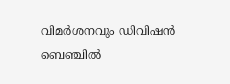വിമര്‍ശനവും ഡിവിഷന്‍ ബെഞ്ചില്‍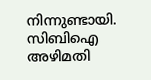നിന്നുണ്ടായി. സിബിഐ അഴിമതി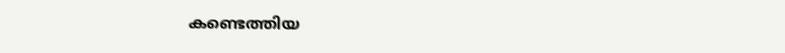കണ്ടെത്തിയ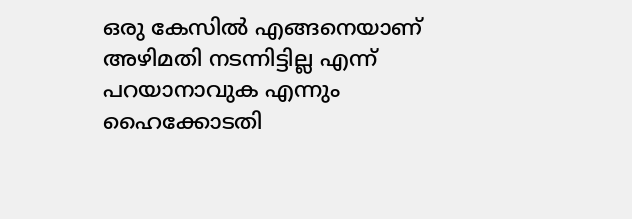ഒരു കേസില്‍ എങ്ങനെയാണ് അഴിമതി നടന്നിട്ടില്ല എന്ന് പറയാനാവുക എന്നും ഹൈക്കോടതി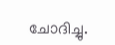ചോദിച്ചു.